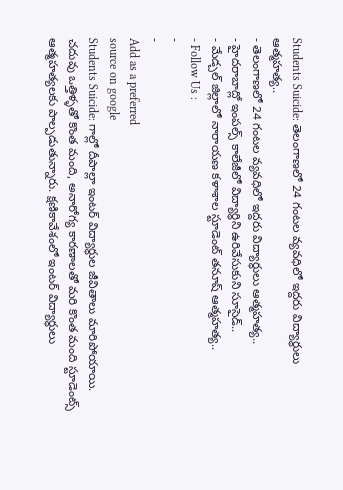Students Suicide: తెలంగాణలో 24 గంటల వ్యవధిలో ఇద్దరు విద్యార్థులు ఆత్మహత్య..
- తెలంగాణలో 24 గంటల వ్యవధిలో ఇద్దరు విద్యార్థులు ఆత్మహత్య..
- హైదరాబాద్లో ఇంపల్స్ కాలేజీలో విద్యార్థిని ఉరివేసుకుని సూసైడ్..
- మేడ్చల్ జిల్లాలో నారాయణ కళాశాల స్టూడెంట్ తనూష్ ఆత్మహత్య..
- Follow Us :
-
-
Add as a preferred
source on google
Students Suicide: గాల్లో దీపాల్లా ఇంటర్ విద్యార్థుల జీవితాలు మారిపోయాయి. చదువు ఒత్తిళ్ళతో కొంత మంది, అనారోగ్య కారణాలతో మరి కొంత మంది స్టూడెంట్స్ ఆత్మహత్యలకు పాల్పడుతున్నారు. క్షణికావేశంలో ఇంటర్ విద్యార్ధులు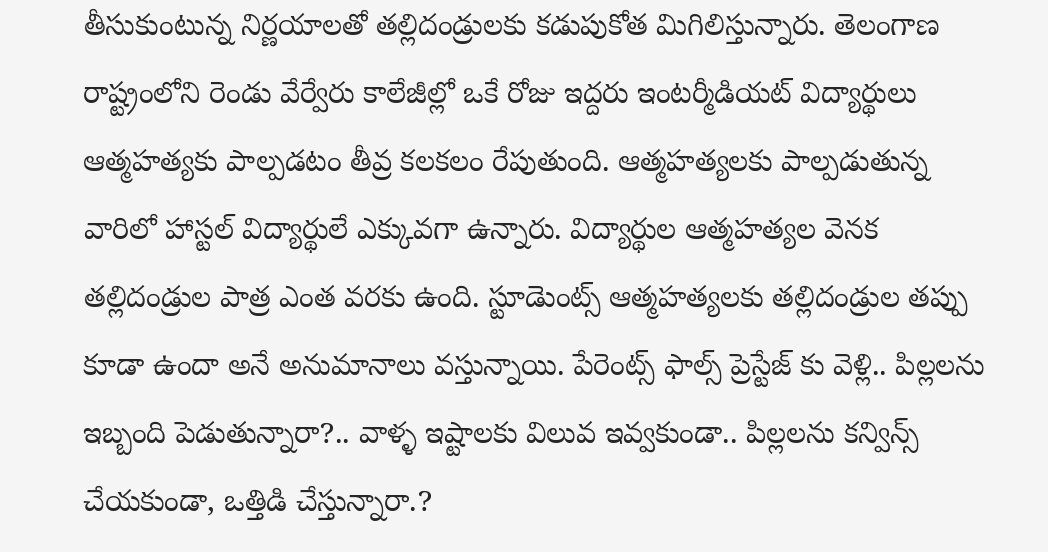తీసుకుంటున్న నిర్ణయాలతో తల్లిదండ్రులకు కడుపుకోత మిగిలిస్తున్నారు. తెలంగాణ రాష్ట్రంలోని రెండు వేర్వేరు కాలేజీల్లో ఒకే రోజు ఇద్దరు ఇంటర్మీడియట్ విద్యార్థులు ఆత్మహత్యకు పాల్పడటం తీవ్ర కలకలం రేపుతుంది. ఆత్మహత్యలకు పాల్పడుతున్న వారిలో హాస్టల్ విద్యార్థులే ఎక్కువగా ఉన్నారు. విద్యార్థుల ఆత్మహత్యల వెనక తల్లిదండ్రుల పాత్ర ఎంత వరకు ఉంది. స్టూడెుంట్స్ ఆత్మహత్యలకు తల్లిదండ్రుల తప్పు కూడా ఉందా అనే అనుమానాలు వస్తున్నాయి. పేరెంట్స్ ఫాల్స్ ప్రెస్టేజ్ కు వెళ్లి.. పిల్లలను ఇబ్బంది పెడుతున్నారా?.. వాళ్ళ ఇష్టాలకు విలువ ఇవ్వకుండా.. పిల్లలను కన్విన్స్ చేయకుండా, ఒత్తిడి చేస్తున్నారా.?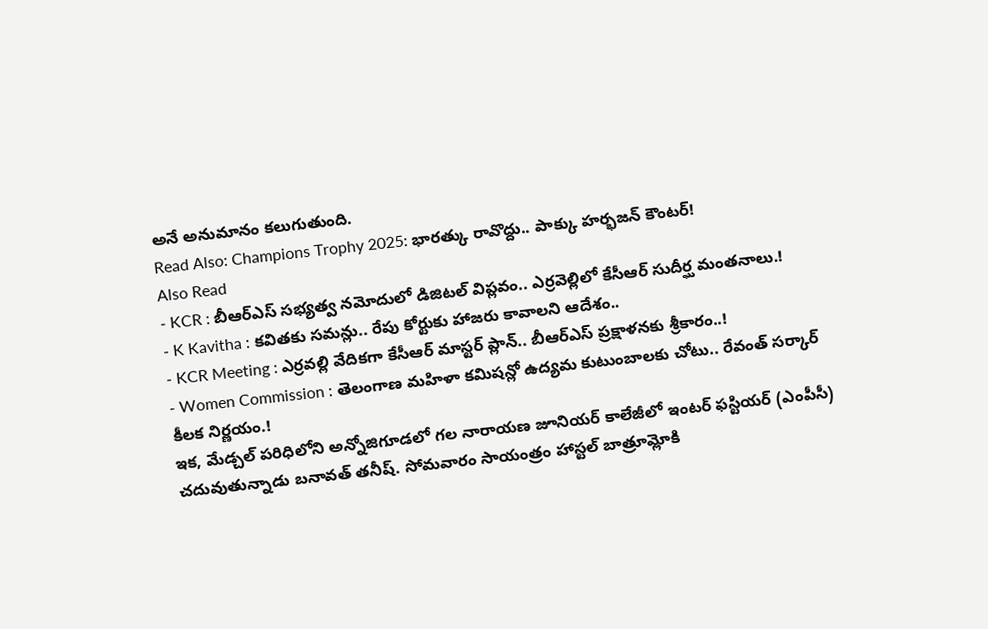అనే అనుమానం కలుగుతుంది.
Read Also: Champions Trophy 2025: భారత్కు రావొద్దు.. పాక్కు హర్భజన్ కౌంటర్!
Also Read
- KCR : బీఆర్ఎస్ సభ్యత్వ నమోదులో డిజిటల్ విప్లవం.. ఎర్రవెల్లిలో కేసీఆర్ సుదీర్ఘ మంతనాలు.!
- K Kavitha : కవితకు సమన్లు.. రేపు కోర్టుకు హాజరు కావాలని ఆదేశం..
- KCR Meeting : ఎర్రవల్లి వేదికగా కేసీఆర్ మాస్టర్ ప్లాన్.. బీఆర్ఎస్ ప్రక్షాళనకు శ్రీకారం..!
- Women Commission : తెలంగాణ మహిళా కమిషన్లో ఉద్యమ కుటుంబాలకు చోటు.. రేవంత్ సర్కార్ కీలక నిర్ణయం.!
ఇక, మేడ్చల్ పరిధిలోని అన్నోజిగూడలో గల నారాయణ జూనియర్ కాలేజీలో ఇంటర్ ఫస్టియర్ (ఎంపీసీ) చదువుతున్నాడు బనావత్ తనీష్. సోమవారం సాయంత్రం హాస్టల్ బాత్రూమ్లోకి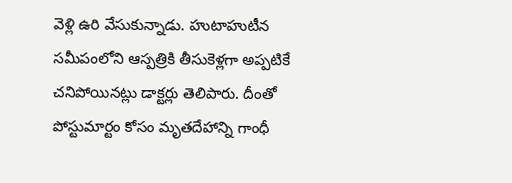వెళ్లి ఉరి వేసుకున్నాడు. హుటాహుటీన సమీపంలోని ఆస్పత్రికి తీసుకెళ్లగా అప్పటికే చనిపోయినట్లు డాక్టర్లు తెలిపారు. దీంతో పోస్టుమార్టం కోసం మృతదేహాన్ని గాంధీ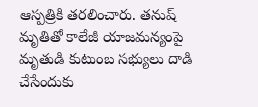ఆస్పత్రికి తరలించారు. తనుష్ మృతితో కాలేజీ యాజమన్యంపై మృతుడి కుటుంబ సభ్యులు దాడి చేసేందుకు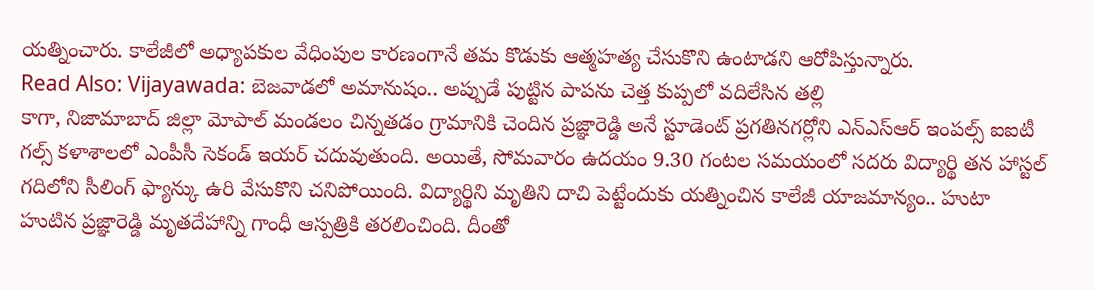యత్నించారు. కాలేజీలో అధ్యాపకుల వేధింపుల కారణంగానే తమ కొడుకు ఆత్మహత్య చేసుకొని ఉంటాడని ఆరోపిస్తున్నారు.
Read Also: Vijayawada: బెజవాడలో అమానుషం.. అప్పుడే పుట్టిన పాపను చెత్త కుప్పలో వదిలేసిన తల్లి
కాగా, నిజామాబాద్ జిల్లా మోపాల్ మండలం చిన్నతడం గ్రామానికి చెందిన ప్రజ్ఞారెడ్డి అనే స్టూడెంట్ ప్రగతినగర్లోని ఎన్ఎస్ఆర్ ఇంపల్స్ ఐఐటీ గల్స్ కళాశాలలో ఎంపీసీ సెకండ్ ఇయర్ చదువుతుంది. అయితే, సోమవారం ఉదయం 9.30 గంటల సమయంలో సదరు విద్యార్థి తన హాస్టల్ గదిలోని సీలింగ్ ఫ్యాన్కు ఉరి వేసుకొని చనిపోయింది. విద్యార్థిని మృతిని దాచి పెట్టేందుకు యత్నించిన కాలేజీ యాజమాన్యం.. హుటా హుటిన ప్రజ్ఞారెడ్డి మృతదేహాన్ని గాంధీ ఆస్పత్రికి తరలించింది. దీంతో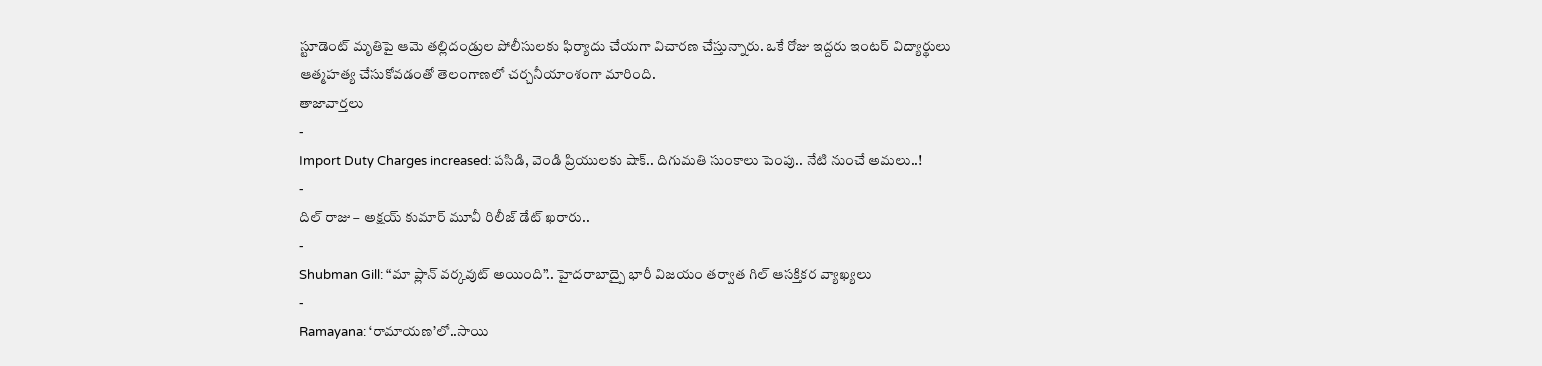స్టూడెంట్ మృతిపై ఆమె తల్లిదండ్రుల పోలీసులకు ఫిర్యాదు చేయగా విచారణ చేస్తున్నారు. ఒకే రోజు ఇద్దరు ఇంటర్ విద్యార్థులు ఆత్మహత్య చేసుకోవడంతో తెలంగాణలో చర్చనీయాంశంగా మారింది.
తాజావార్తలు
-
Import Duty Charges increased: పసిడి, వెండి ప్రియులకు షాక్.. దిగుమతి సుంకాలు పెంపు.. నేటి నుంచే అమలు..!
-
దిల్ రాజు – అక్షయ్ కుమార్ మూవీ రిలీజ్ డేట్ ఖరారు..
-
Shubman Gill: “మా ప్లాన్ వర్కవుట్ అయింది”.. హైదరాబాద్పై భారీ విజయం తర్వాత గిల్ ఆసక్తికర వ్యాఖ్యలు
-
Ramayana: ‘రామాయణ’లో..సాయి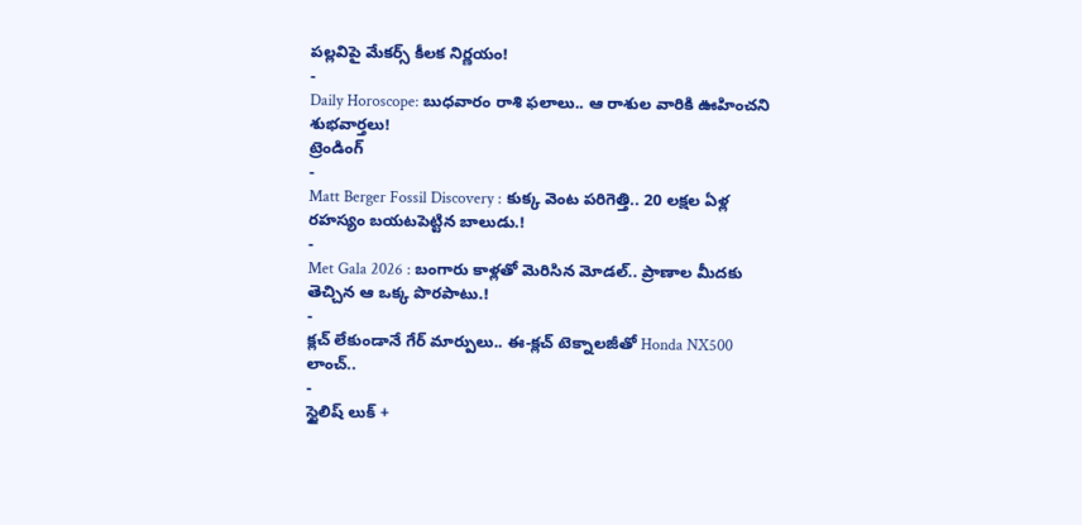పల్లవిపై మేకర్స్ కీలక నిర్ణయం!
-
Daily Horoscope: బుధవారం రాశి ఫలాలు.. ఆ రాశుల వారికి ఊహించని శుభవార్తలు!
ట్రెండింగ్
-
Matt Berger Fossil Discovery : కుక్క వెంట పరిగెత్తి.. 20 లక్షల ఏళ్ల రహస్యం బయటపెట్టిన బాలుడు.!
-
Met Gala 2026 : బంగారు కాళ్లతో మెరిసిన మోడల్.. ప్రాణాల మీదకు తెచ్చిన ఆ ఒక్క పొరపాటు.!
-
క్లచ్ లేకుండానే గేర్ మార్పులు.. ఈ-క్లచ్ టెక్నాలజీతో Honda NX500 లాంచ్..
-
స్టైలిష్ లుక్ +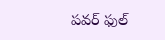పవర్ ఫుల్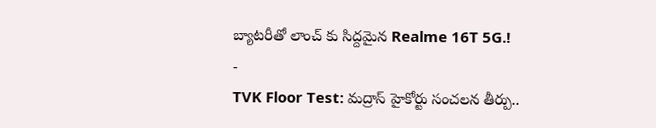బ్యాటరీతో లాంచ్ కు సిద్దమైన Realme 16T 5G.!
-
TVK Floor Test: మద్రాస్ హైకోర్టు సంచలన తీర్పు..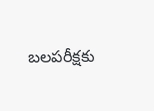బలపరీక్షకు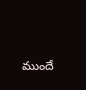ముందే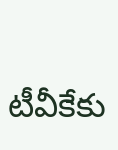టీవీకేకు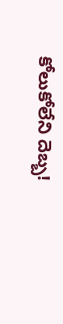కోలుకోలేని దెబ్బ!